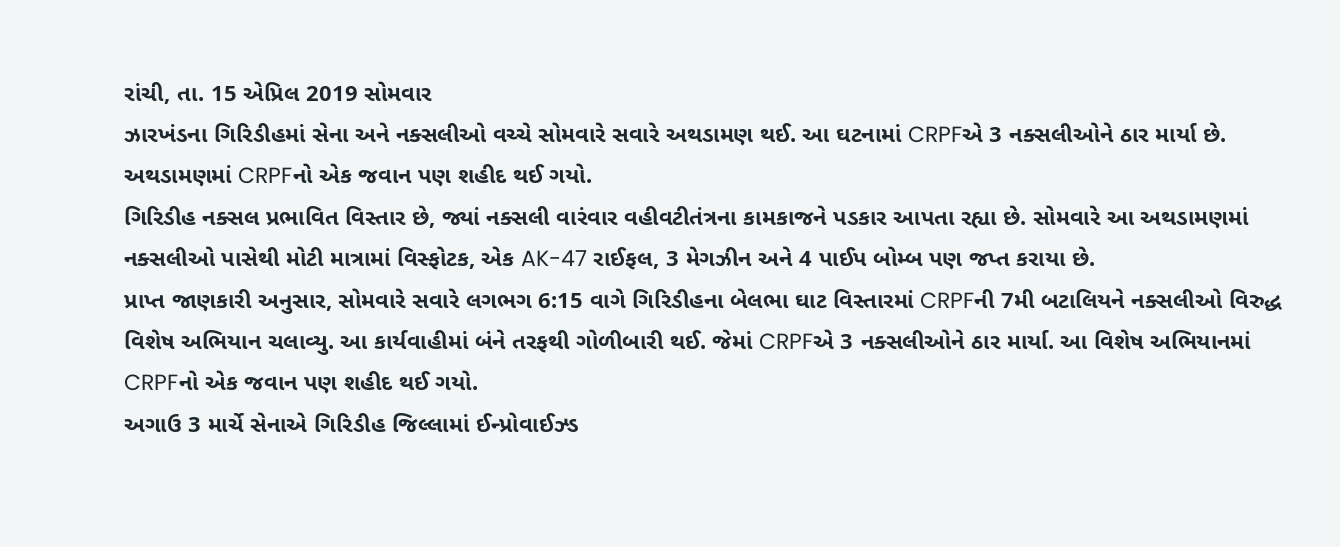રાંચી, તા. 15 એપ્રિલ 2019 સોમવાર
ઝારખંડના ગિરિડીહમાં સેના અને નક્સલીઓ વચ્ચે સોમવારે સવારે અથડામણ થઈ. આ ઘટનામાં CRPFએ 3 નક્સલીઓને ઠાર માર્યા છે. અથડામણમાં CRPFનો એક જવાન પણ શહીદ થઈ ગયો.
ગિરિડીહ નક્સલ પ્રભાવિત વિસ્તાર છે, જ્યાં નક્સલી વારંવાર વહીવટીતંત્રના કામકાજને પડકાર આપતા રહ્યા છે. સોમવારે આ અથડામણમાં નક્સલીઓ પાસેથી મોટી માત્રામાં વિસ્ફોટક, એક AK-47 રાઈફલ, 3 મેગઝીન અને 4 પાઈપ બોમ્બ પણ જપ્ત કરાયા છે.
પ્રાપ્ત જાણકારી અનુસાર, સોમવારે સવારે લગભગ 6:15 વાગે ગિરિડીહના બેલભા ઘાટ વિસ્તારમાં CRPFની 7મી બટાલિયને નક્સલીઓ વિરુદ્ધ વિશેષ અભિયાન ચલાવ્યુ. આ કાર્યવાહીમાં બંને તરફથી ગોળીબારી થઈ. જેમાં CRPFએ 3 નક્સલીઓને ઠાર માર્યા. આ વિશેષ અભિયાનમાં CRPFનો એક જવાન પણ શહીદ થઈ ગયો.
અગાઉ 3 માર્ચે સેનાએ ગિરિડીહ જિલ્લામાં ઈન્પ્રોવાઈઝ્ડ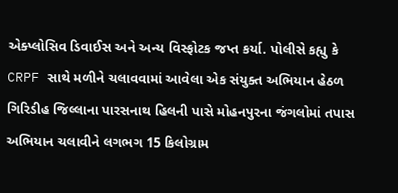એક્પ્લોસિવ ડિવાઈસ અને અન્ય વિસ્ફોટક જપ્ત કર્યા. પોલીસે કહ્યુ કે CRPF સાથે મળીને ચલાવવામાં આવેલા એક સંયુક્ત અભિયાન હેઠળ ગિરિડીહ જિલ્લાના પારસનાથ હિલની પાસે મોહનપુરના જંગલોમાં તપાસ અભિયાન ચલાવીને લગભગ 15 કિલોગ્રામ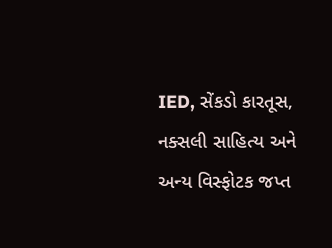IED, સેંકડો કારતૂસ, નક્સલી સાહિત્ય અને અન્ય વિસ્ફોટક જપ્ત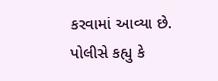કરવામાં આવ્યા છે. પોલીસે કહ્યુ કે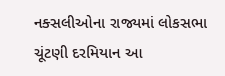નક્સલીઓના રાજ્યમાં લોકસભા ચૂંટણી દરમિયાન આ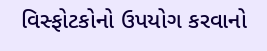વિસ્ફોટકોનો ઉપયોગ કરવાનો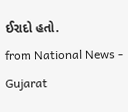ઈરાદો હતો.
from National News - Gujarat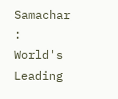Samachar : World's Leading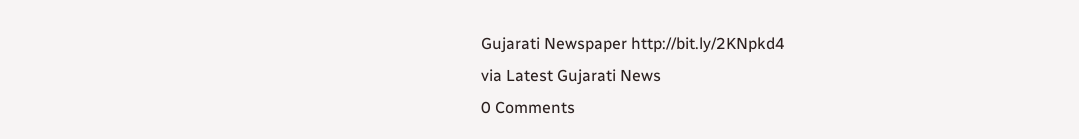Gujarati Newspaper http://bit.ly/2KNpkd4
via Latest Gujarati News
0 Comments